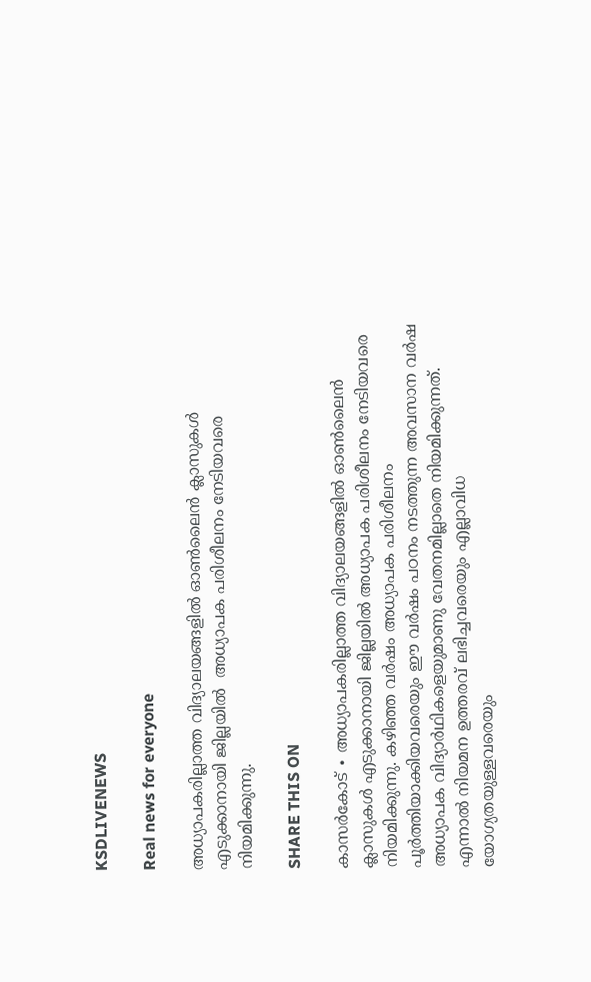KSDLIVENEWS

Real news for everyone

അധ്യാപകരില്ലാത്ത വിദ്യാലയങ്ങളിൽ ഓൺലൈൻ ക്ലാസുകൾ എടുക്കാനായി ജില്ലയിൽ  അധ്യാപക പരിശീലനം നേടിയവരെ  നിയമിക്കുന്നു.

SHARE THIS ON

കാസർകോട് ∙ അധ്യാപകരില്ലാത്ത വിദ്യാലയങ്ങളിൽ ഓൺലൈൻ ക്ലാസുകൾ എടുക്കാനായി ജില്ലയിൽ അധ്യാപക പരിശീലനം നേടിയവരെ നിയമിക്കുന്നു. കഴിഞ്ഞ വർഷം അധ്യാപക പരിശീലനം പൂർത്തിയാക്കിയവരെയും ഈ വർഷം പഠനം നടത്തുന്ന അവസാന വർഷ അധ്യാപക വിദ്യാർഥികളെയുമാണു വേതനമില്ലാതെ നിയമിക്കുന്നത്. എന്നാൽ നിയമന ഉത്തരവ് ലഭിച്ചവരെയും എല്ലാവിധ യോഗ്യതയുള്ളവരെയും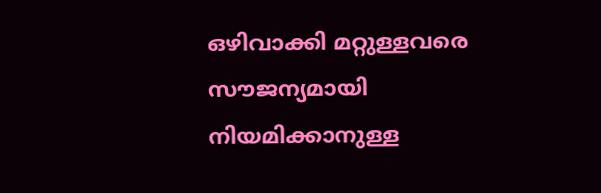ഒഴിവാക്കി മറ്റുള്ളവരെ സൗജന്യമായി നിയമിക്കാനുള്ള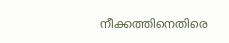നീക്കത്തിനെതിരെ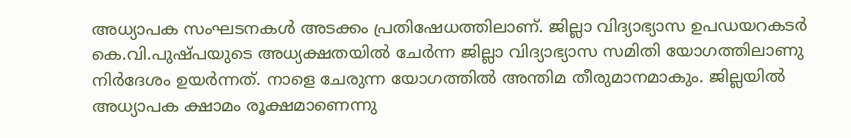അധ്യാപക സംഘടനകൾ അടക്കം പ്രതിഷേധത്തിലാണ്. ജില്ലാ വിദ്യാഭ്യാസ ഉപഡയറകടർ കെ.വി.പുഷ്പയുടെ അധ്യക്ഷതയിൽ ചേർന്ന ജില്ലാ വിദ്യാഭ്യാസ സമിതി യോഗത്തിലാണു നിർദേശം ഉയർന്നത്. നാളെ ചേരുന്ന യോഗത്തിൽ അന്തിമ തീരുമാനമാകും. ജില്ലയിൽ അധ്യാപക ക്ഷാമം രൂക്ഷമാണെന്നു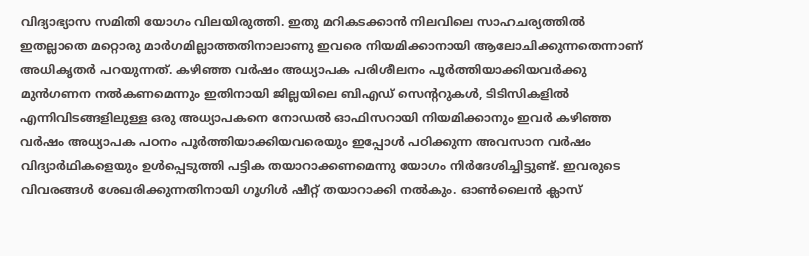വിദ്യാഭ്യാസ സമിതി യോഗം വിലയിരുത്തി. ഇതു മറികടക്കാൻ നിലവിലെ സാഹചര്യത്തിൽ ഇതല്ലാതെ മറ്റൊരു മാർഗമില്ലാത്തതിനാലാണു ഇവരെ നിയമിക്കാനായി ആലോചിക്കുന്നതെന്നാണ് അധികൃതർ പറയുന്നത്. കഴിഞ്ഞ വർഷം അധ്യാപക പരിശീലനം പൂർത്തിയാക്കിയവർക്കു മുൻഗണന നൽകണമെന്നും ഇതിനായി ജില്ലയിലെ ബിഎഡ് സെന്ററുകൾ, ടിടിസികളിൽ എന്നിവിടങ്ങളിലുള്ള ഒരു അധ്യാപകനെ നോഡൽ ഓഫിസറായി നിയമിക്കാനും ഇവർ കഴിഞ്ഞ വർഷം അധ്യാപക പഠനം പൂർത്തിയാക്കിയവരെയും ഇപ്പോൾ പഠിക്കുന്ന അവസാന വർഷം വിദ്യാർഥികളെയും ഉൾപ്പെടുത്തി പട്ടിക തയാറാക്കണമെന്നു യോഗം നിർദേശിച്ചിട്ടുണ്ട്. ഇവരുടെ വിവരങ്ങൾ ശേഖരിക്കുന്നതിനായി ഗൂഗിൾ ഷീറ്റ് തയാറാക്കി നൽകും. ഓൺലൈൻ ക്ലാസ്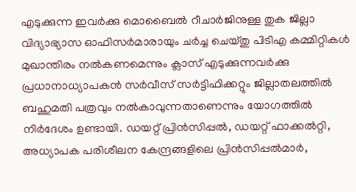എടുക്കുന്ന ഇവർക്കു മൊബൈൽ റീചാർജിനുള്ള തുക ജില്ലാ വിദ്യാഭ്യാസ ഓഫിസർമാരായും ചർച്ച ചെയ്തു പിടിഎ കമ്മിറ്റികൾ മുഖാന്തിരം നൽകണമെന്നും ക്ലാസ് എടുക്കുന്നവർക്കു പ്രധാനാധ്യാപകൻ സർവീസ് സർട്ടിഫിക്കറ്റും ജില്ലാതലത്തിൽ ബഹുമതി പത്രവും നൽകാവുന്നതാണെന്നും യോഗത്തിൽ നിർദേശം ഉണ്ടായി. ഡയറ്റ് പ്രിൻസിപ്പൽ, ഡയറ്റ് ഫാക്കൽറ്റി, അധ്യാപക പരിശീലന കേന്ദ്രങ്ങളിലെ പ്രിൻസിപ്പൽമാർ,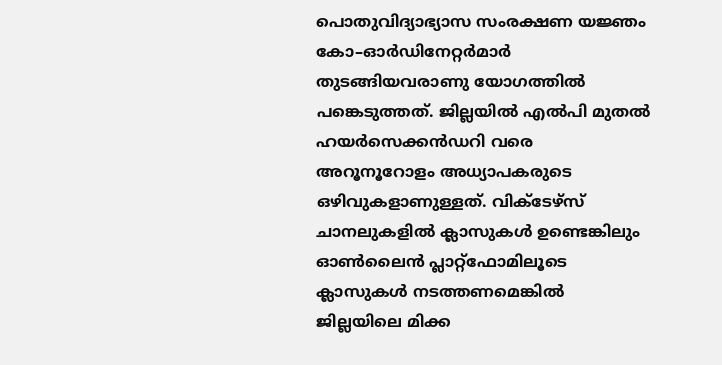പൊതുവിദ്യാഭ്യാസ സംരക്ഷണ യജ്ഞം കോ–ഓർഡിനേറ്റർമാർ തുടങ്ങിയവരാണു യോഗത്തിൽ പങ്കെടുത്തത്. ജില്ലയിൽ എൽപി മുതൽ ഹയർസെക്കൻഡറി വരെ അറൂനൂറോളം അധ്യാപകരുടെ ഒഴിവുകളാണുള്ളത്. വിക്ടേഴ്സ് ചാനലുകളിൽ ക്ലാസുകൾ ഉണ്ടെങ്കിലും ഓൺലൈൻ പ്ലാറ്റ്ഫോമിലൂടെ ക്ലാസുകൾ നടത്തണമെങ്കിൽ ജില്ലയിലെ മിക്ക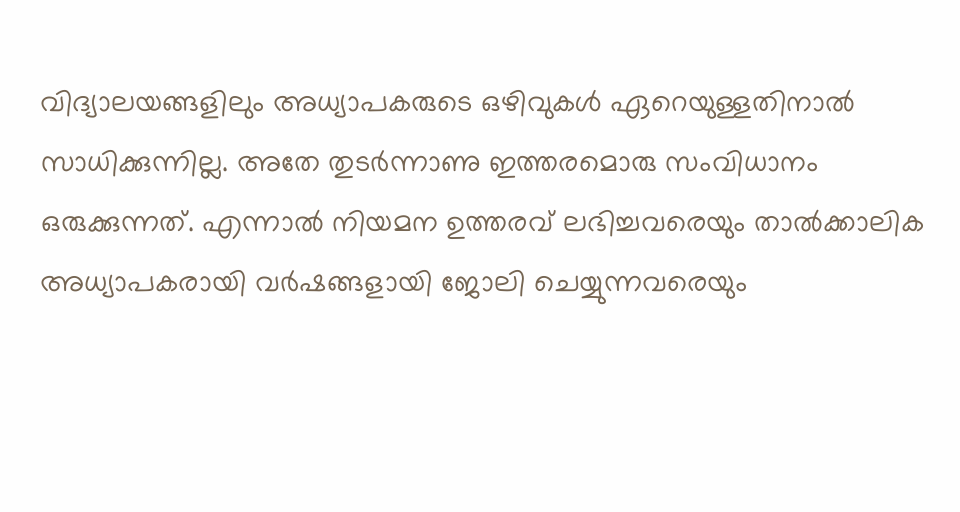വിദ്യാലയങ്ങളിലും അധ്യാപകരുടെ ഒഴിവുകൾ ഏറെയുള്ളതിനാൽ സാധിക്കുന്നില്ല. അതേ തുടർന്നാണു ഇത്തരമൊരു സംവിധാനം ഒരുക്കുന്നത്. എന്നാൽ നിയമന ഉത്തരവ് ലഭിച്ചവരെയും താൽക്കാലിക അധ്യാപകരായി വർഷങ്ങളായി ജോലി ചെയ്യുന്നവരെയും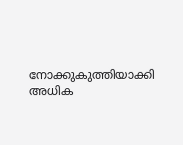നോക്കുകുത്തിയാക്കി അധിക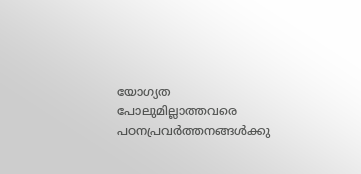യോഗ്യത പോലുമില്ലാത്തവരെ പഠനപ്രവർത്തനങ്ങൾക്കു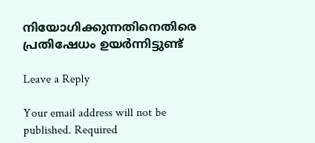നിയോഗിക്കുന്നതിനെതിരെ പ്രതിഷേധം ഉയർന്നിട്ടുണ്ട്

Leave a Reply

Your email address will not be published. Required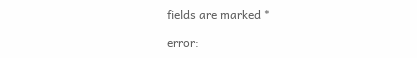fields are marked *

error: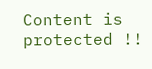Content is protected !!